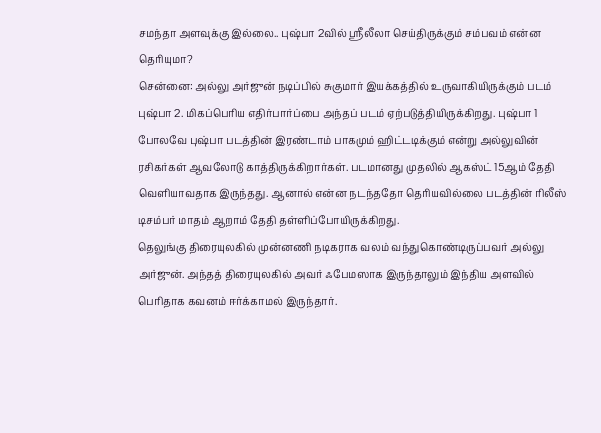சமந்தா அளவுக்கு இல்லை.. புஷ்பா 2வில் ஸ்ரீலீலா செய்திருக்கும் சம்பவம் என்ன தெரியுமா?
சென்னை: அல்லு அர்ஜுன் நடிப்பில் சுகுமார் இயக்கத்தில் உருவாகியிருக்கும் படம் புஷ்பா 2. மிகப்பெரிய எதிர்பார்ப்பை அந்தப் படம் ஏற்படுத்தியிருக்கிறது. புஷ்பா 1 போலவே புஷ்பா படத்தின் இரண்டாம் பாகமும் ஹிட்டடிக்கும் என்று அல்லுவின் ரசிகர்கள் ஆவலோடு காத்திருக்கிறார்கள். படமானது முதலில் ஆகஸ்ட் 15ஆம் தேதி வெளியாவதாக இருந்தது. ஆனால் என்ன நடந்ததோ தெரியவில்லை படத்தின் ரிலீஸ் டிசம்பர் மாதம் ஆறாம் தேதி தள்ளிப்போயிருக்கிறது.
தெலுங்கு திரையுலகில் முன்னணி நடிகராக வலம் வந்துகொண்டிருப்பவர் அல்லு அர்ஜுன். அந்தத் திரையுலகில் அவர் ஃபேமஸாக இருந்தாலும் இந்திய அளவில் பெரிதாக கவனம் ஈர்க்காமல் இருந்தார்.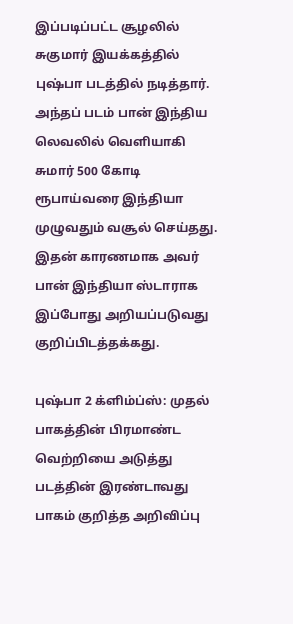இப்படிப்பட்ட சூழலில் சுகுமார் இயக்கத்தில் புஷ்பா படத்தில் நடித்தார். அந்தப் படம் பான் இந்திய லெவலில் வெளியாகி சுமார் 500 கோடி ரூபாய்வரை இந்தியா முழுவதும் வசூல் செய்தது. இதன் காரணமாக அவர் பான் இந்தியா ஸ்டாராக இப்போது அறியப்படுவது குறிப்பிடத்தக்கது.

புஷ்பா 2 க்ளிம்ப்ஸ்: முதல் பாகத்தின் பிரமாண்ட வெற்றியை அடுத்து படத்தின் இரண்டாவது பாகம் குறித்த அறிவிப்பு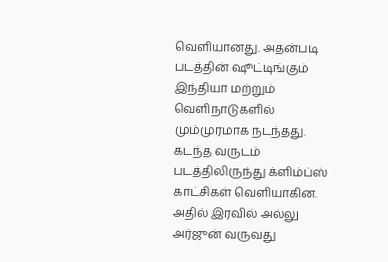வெளியானது. அதன்படி படத்தின் ஷூட்டிங்கும் இந்தியா மற்றும் வெளிநாடுகளில் மும்முரமாக நடந்தது. கடந்த வருடம் படத்திலிருந்து க்ளிம்ப்ஸ் காட்சிகள் வெளியாகின. அதில் இரவில் அல்லு அர்ஜுன் வருவது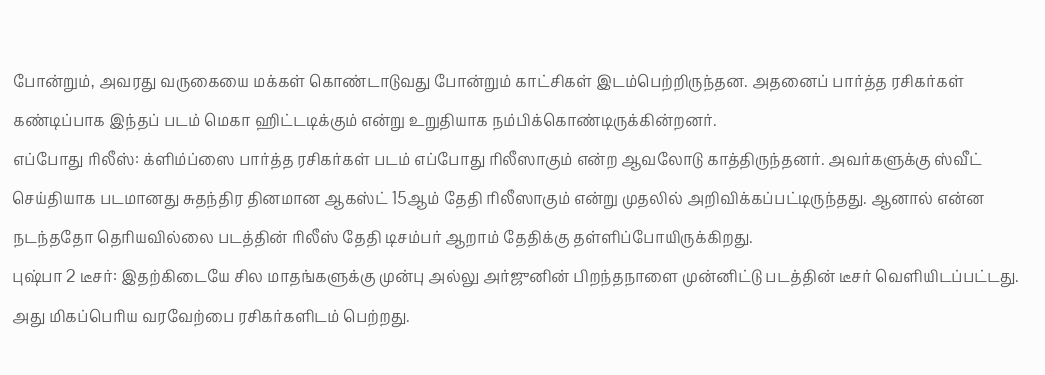போன்றும், அவரது வருகையை மக்கள் கொண்டாடுவது போன்றும் காட்சிகள் இடம்பெற்றிருந்தன. அதனைப் பார்த்த ரசிகர்கள் கண்டிப்பாக இந்தப் படம் மெகா ஹிட்டடிக்கும் என்று உறுதியாக நம்பிக்கொண்டிருக்கின்றனர்.
எப்போது ரிலீஸ்: க்ளிம்ப்ஸை பார்த்த ரசிகர்கள் படம் எப்போது ரிலீஸாகும் என்ற ஆவலோடு காத்திருந்தனர். அவர்களுக்கு ஸ்வீட் செய்தியாக படமானது சுதந்திர தினமான ஆகஸ்ட் 15ஆம் தேதி ரிலீஸாகும் என்று முதலில் அறிவிக்கப்பட்டிருந்தது. ஆனால் என்ன நடந்ததோ தெரியவில்லை படத்தின் ரிலீஸ் தேதி டிசம்பர் ஆறாம் தேதிக்கு தள்ளிப்போயிருக்கிறது.
புஷ்பா 2 டீசர்: இதற்கிடையே சில மாதங்களுக்கு முன்பு அல்லு அர்ஜுனின் பிறந்தநாளை முன்னிட்டு படத்தின் டீசர் வெளியிடப்பட்டது. அது மிகப்பெரிய வரவேற்பை ரசிகர்களிடம் பெற்றது.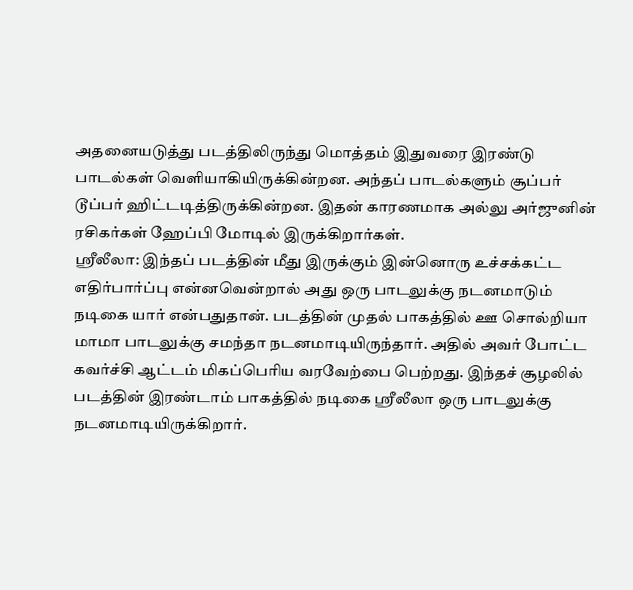அதனையடுத்து படத்திலிருந்து மொத்தம் இதுவரை இரண்டு பாடல்கள் வெளியாகியிருக்கின்றன. அந்தப் பாடல்களும் சூப்பர் டூப்பர் ஹிட்டடித்திருக்கின்றன. இதன் காரணமாக அல்லு அர்ஜுனின் ரசிகர்கள் ஹேப்பி மோடில் இருக்கிறார்கள்.
ஸ்ரீலீலா: இந்தப் படத்தின் மீது இருக்கும் இன்னொரு உச்சக்கட்ட எதிர்பார்ப்பு என்னவென்றால் அது ஒரு பாடலுக்கு நடனமாடும் நடிகை யார் என்பதுதான். படத்தின் முதல் பாகத்தில் ஊ சொல்றியா மாமா பாடலுக்கு சமந்தா நடனமாடியிருந்தார். அதில் அவர் போட்ட கவர்ச்சி ஆட்டம் மிகப்பெரிய வரவேற்பை பெற்றது. இந்தச் சூழலில் படத்தின் இரண்டாம் பாகத்தில் நடிகை ஸ்ரீலீலா ஒரு பாடலுக்கு நடனமாடியிருக்கிறார்.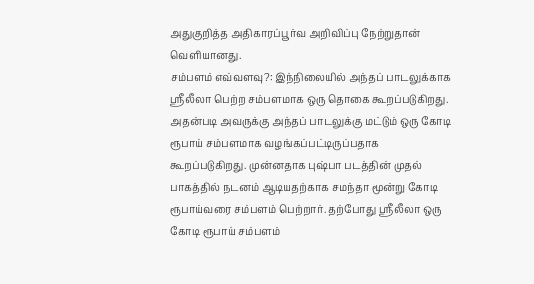அதுகுறித்த அதிகாரப்பூர்வ அறிவிப்பு நேற்றுதான் வெளியானது.
சம்பளம் எவ்வளவு?: இந்நிலையில் அந்தப் பாடலுக்காக ஸ்ரீலீலா பெற்ற சம்பளமாக ஒரு தொகை கூறப்படுகிறது. அதன்படி அவருக்கு அந்தப் பாடலுக்கு மட்டும் ஒரு கோடி ரூபாய் சம்பளமாக வழங்கப்பட்டிருப்பதாக கூறப்படுகிறது. முன்னதாக புஷ்பா படத்தின் முதல் பாகத்தில் நடனம் ஆடியதற்காக சமந்தா மூன்று கோடி ரூபாய்வரை சம்பளம் பெற்றார். தற்போது ஸ்ரீலீலா ஒரு கோடி ரூபாய் சம்பளம்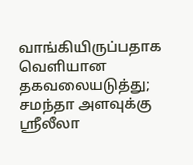வாங்கியிருப்பதாக வெளியான தகவலையடுத்து; சமந்தா அளவுக்கு ஸ்ரீலீலா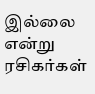இல்லை என்று ரசிகர்கள்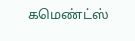கமெண்ட்ஸ்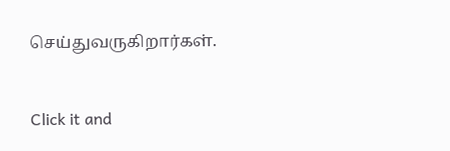செய்துவருகிறார்கள்.


Click it and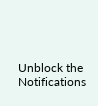Unblock the Notifications